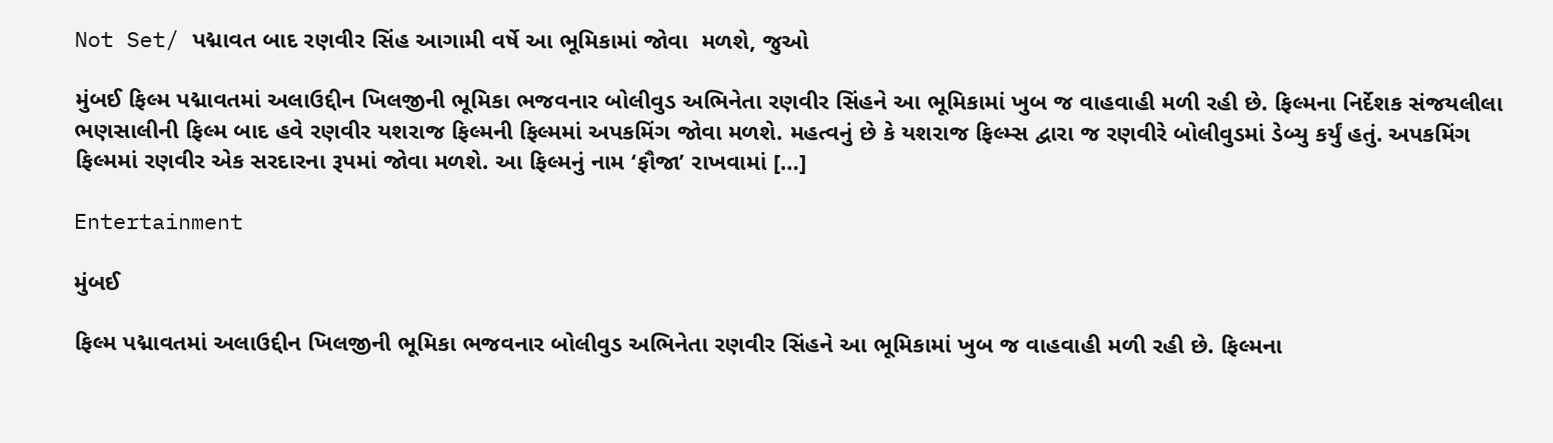Not Set/ પદ્માવત બાદ રણવીર સિંહ આગામી વર્ષે આ ભૂમિકામાં જોવા  મળશે, જુઓ

મુંબઈ ફિલ્મ પદ્માવતમાં અલાઉદ્દીન ખિલજીની ભૂમિકા ભજવનાર બોલીવુડ અભિનેતા રણવીર સિંહને આ ભૂમિકામાં ખુબ જ વાહવાહી મળી રહી છે. ફિલ્મના નિર્દેશક સંજયલીલા ભણસાલીની ફિલ્મ બાદ હવે રણવીર યશરાજ ફિલ્મની ફિલ્મમાં અપકમિંગ જોવા મળશે. મહત્વનું છે કે યશરાજ ફિલ્મ્સ દ્વારા જ રણવીરે બોલીવુડમાં ડેબ્યુ કર્યું હતું. અપકમિંગ ફિલ્મમાં રણવીર એક સરદારના રૂપમાં જોવા મળશે. આ ફિલ્મનું નામ ‘ફૌજા’ રાખવામાં […]

Entertainment

મુંબઈ

ફિલ્મ પદ્માવતમાં અલાઉદ્દીન ખિલજીની ભૂમિકા ભજવનાર બોલીવુડ અભિનેતા રણવીર સિંહને આ ભૂમિકામાં ખુબ જ વાહવાહી મળી રહી છે. ફિલ્મના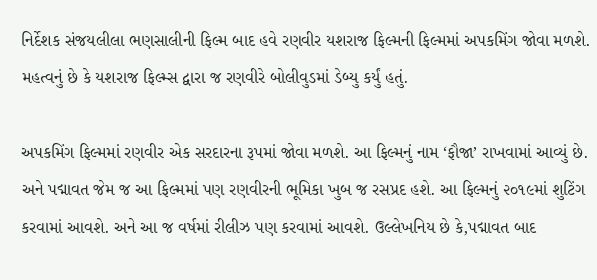નિર્દેશક સંજયલીલા ભણસાલીની ફિલ્મ બાદ હવે રણવીર યશરાજ ફિલ્મની ફિલ્મમાં અપકમિંગ જોવા મળશે. મહત્વનું છે કે યશરાજ ફિલ્મ્સ દ્વારા જ રણવીરે બોલીવુડમાં ડેબ્યુ કર્યું હતું.

અપકમિંગ ફિલ્મમાં રણવીર એક સરદારના રૂપમાં જોવા મળશે. આ ફિલ્મનું નામ ‘ફૌજા’ રાખવામાં આવ્યું છે. અને પદ્માવત જેમ જ આ ફિલ્મમાં પણ રણવીરની ભૂમિકા ખુબ જ રસપ્રદ હશે. આ ફિલ્મનું ૨૦૧૯માં શુટિંગ કરવામાં આવશે. અને આ જ વર્ષમાં રીલીઝ પણ કરવામાં આવશે. ઉલ્લેખનિય છે કે,પદ્માવત બાદ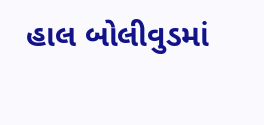હાલ બોલીવુડમાં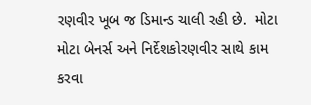રણવીર ખૂબ જ ડિમાન્ડ ચાલી રહી છે.  મોટા મોટા બેનર્સ અને નિર્દેશકોરણવીર સાથે કામ કરવા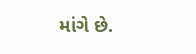માંગે છે.